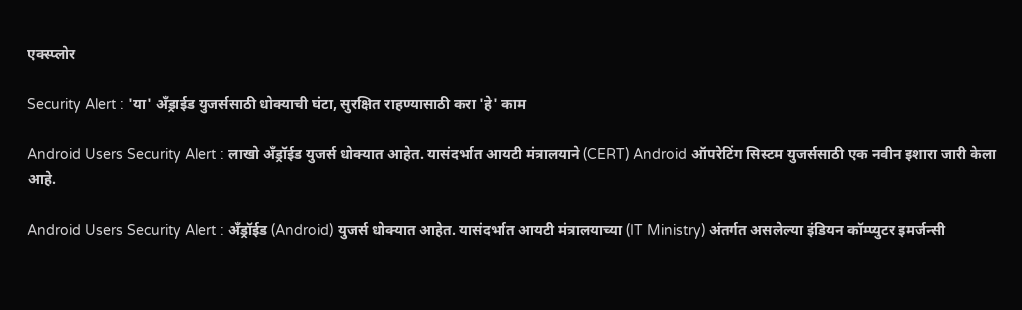एक्स्प्लोर

Security Alert : 'या' अँड्राईड युजर्ससाठी धोक्याची घंटा, सुरक्षित राहण्यासाठी करा 'हे' काम

Android Users Security Alert : लाखो अँड्रॉईड युजर्स धोक्यात आहेत. यासंदर्भात आयटी मंत्रालयाने (CERT) Android ऑपरेटिंग सिस्टम युजर्ससाठी एक नवीन इशारा जारी केला आहे.

Android Users Security Alert : अँड्रॉईड (Android) युजर्स धोक्यात आहेत. यासंदर्भात आयटी मंत्रालयाच्या (IT Ministry) अंतर्गत असलेल्या इंडियन कॉम्प्युटर इमर्जन्सी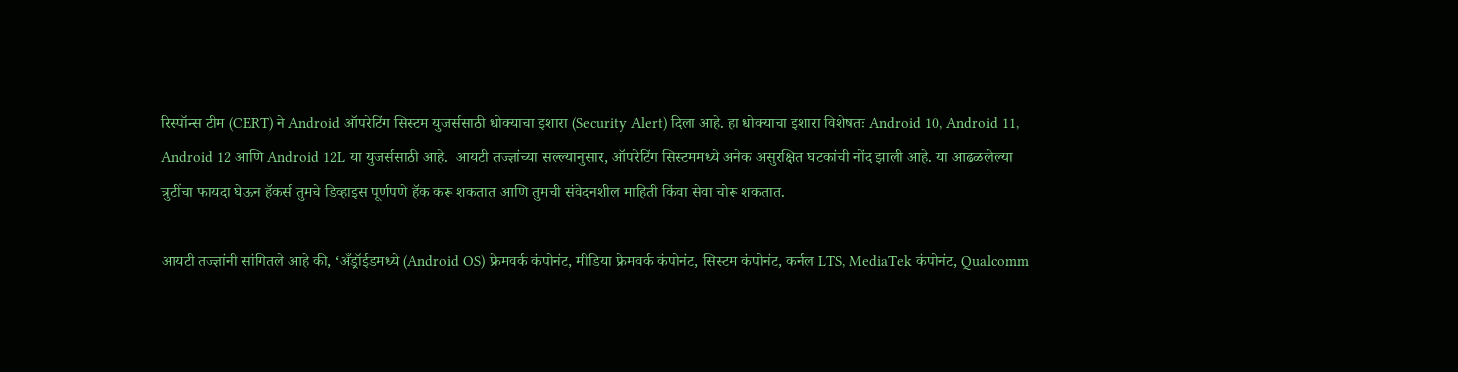रिस्पॉन्स टीम (CERT) ने Android ऑपरेटिंग सिस्टम युजर्ससाठी धोक्याचा इशारा (Security Alert) दिला आहे. हा धोक्याचा इशारा विशेषतः Android 10, Android 11, Android 12 आणि Android 12L या युजर्ससाठी आहे.  आयटी तज्ज्ञांच्या सल्ल्यानुसार, ऑपरेटिंग सिस्टममध्ये अनेक असुरक्षित घटकांची नोंद झाली आहे. या आढळलेल्या त्रुटींचा फायदा घेऊन हॅकर्स तुमचे डिव्हाइस पूर्णपणे हॅक करू शकतात आणि तुमची संवेदनशील माहिती किंवा सेवा चोरू शकतात.

आयटी तज्ज्ञांनी सांगितले आहे की, ‘अँड्रॉईडमध्ये (Android OS) फ्रेमवर्क कंपोनंट, मीडिया फ्रेमवर्क कंपोनंट, सिस्टम कंपोनंट, कर्नल LTS, MediaTek कंपोनंट, Qualcomm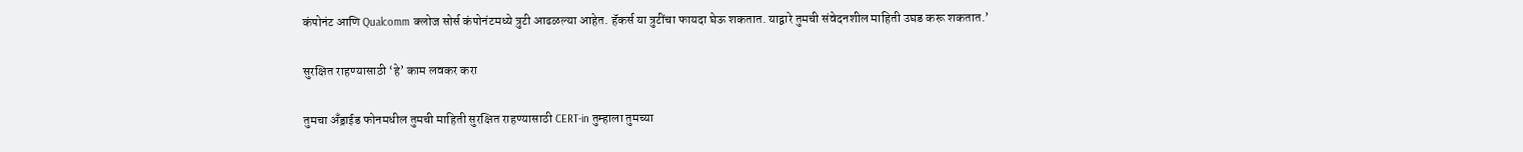कंपोनंट आणि Qualcomm क्लोज सोर्स कंपोनंटमध्ये त्रुटी आढळल्या आहेत. हॅकर्स या त्रुटींचा फायदा घेऊ शकतात. याद्वारे तुमची संवेदनशील माहिती उघड करू शकतात.’

सुरक्षित राहण्यासाठी ‘हे’ काम लवकर करा

तुमचा अँड्राईड फोनमधील तुमची माहिती सुरक्षित राहण्यासाठी CERT-in तुम्हाला तुमच्या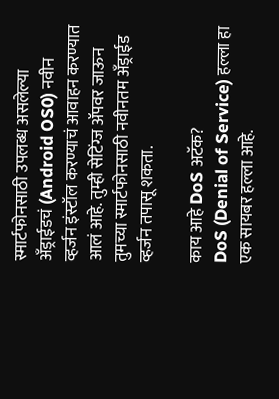स्मार्टफोनसाठी उपलब्ध असलेल्या अँड्राईडचं (Android OS0) नवीन व्हर्जन इंस्टॉल करण्याचं आवाहन करण्यात आलं आहे. तुम्ही सेटिंग्ज ॲपवर जाऊन तुमच्या स्मार्टफोनसाठी नवीनतम अँड्राईड व्हर्जन तपासू शकता.

काय आहे DoS अटॅक?
DoS (Denial of Service) हल्ला हा एक सायबर हल्ला आहे.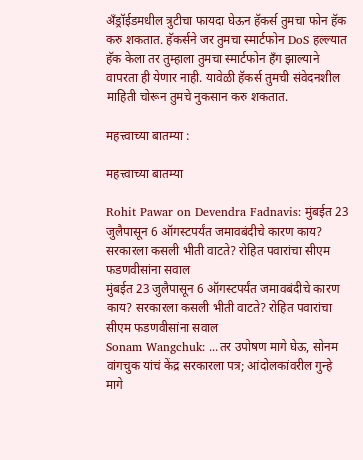अँड्रॉईडमधील त्रुटीचा फायदा घेऊन हॅकर्स तुमचा फोन हॅक करु शकतात. हॅकर्सने जर तुमचा स्मार्टफोन DoS हल्ल्यात हॅक केला तर तुम्हाला तुमचा स्मार्टफोन हँग झाल्याने वापरता ही येणार नाही. यावेळी हॅकर्स तुमची संवेदनशील माहिती चोरून तुमचे नुकसान करु शकतात.

महत्त्वाच्या बातम्या :

महत्त्वाच्या बातम्या

Rohit Pawar on Devendra Fadnavis: मुंबईत 23 जुलैपासून 6 ऑगस्टपर्यंत जमावबंदीचे कारण काय? सरकारला कसली भीती वाटते? रोहित पवारांचा सीएम फडणवीसांना सवाल
मुंबईत 23 जुलैपासून 6 ऑगस्टपर्यंत जमावबंदीचे कारण काय? सरकारला कसली भीती वाटते? रोहित पवारांचा सीएम फडणवीसांना सवाल
Sonam Wangchuk: ...तर उपोषण मागे घेऊ, सोनम वांगचुक यांचं केंद्र सरकारला पत्र; आंदोलकांवरील गुन्हे मागे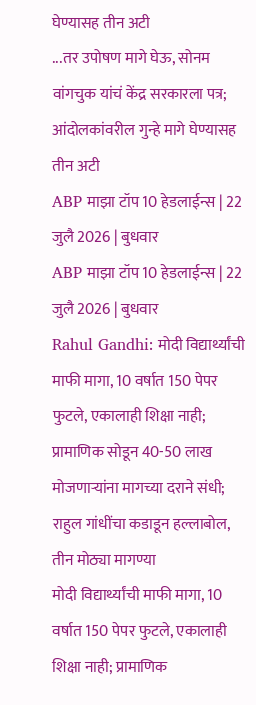घेण्यासह तीन अटी
...तर उपोषण मागे घेऊ, सोनम वांगचुक यांचं केंद्र सरकारला पत्र; आंदोलकांवरील गुन्हे मागे घेण्यासह तीन अटी
ABP माझा टॉप 10 हेडलाईन्स | 22 जुलै 2026 | बुधवार
ABP माझा टॉप 10 हेडलाईन्स | 22 जुलै 2026 | बुधवार
Rahul Gandhi: मोदी विद्यार्थ्यांची माफी मागा, 10 वर्षात 150 पेपर फुटले, एकालाही शिक्षा नाही; प्रामाणिक सोडून 40-50 लाख मोजणाऱ्यांना मागच्या दराने संधी; राहुल गांधींचा कडाडून हल्लाबोल, तीन मोठ्या मागण्या
मोदी विद्यार्थ्यांची माफी मागा, 10 वर्षात 150 पेपर फुटले, एकालाही शिक्षा नाही; प्रामाणिक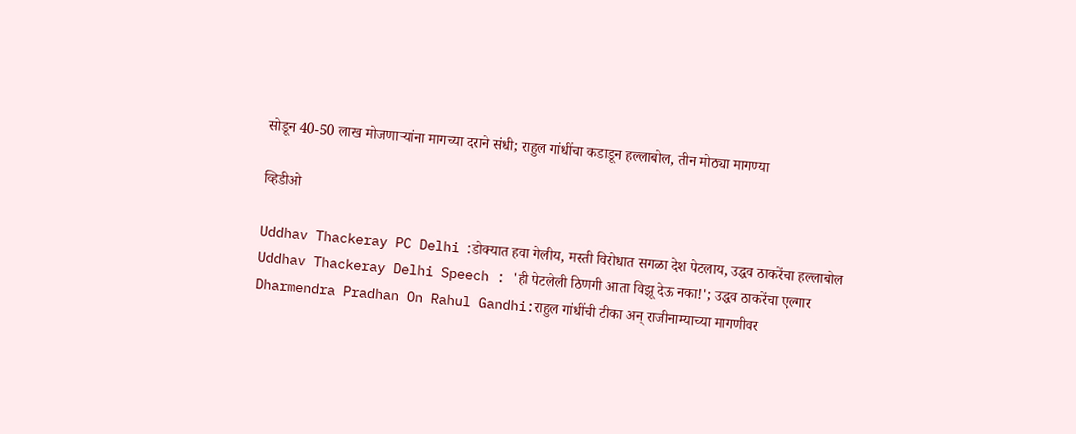सोडून 40-50 लाख मोजणाऱ्यांना मागच्या दराने संधी; राहुल गांधींचा कडाडून हल्लाबोल, तीन मोठ्या मागण्या

व्हिडीओ

Uddhav Thackeray PC Delhi :डोक्यात हवा गेलीय, मस्ती विरोधात सगळा देश पेटलाय, उद्धव ठाकरेंचा हल्लाबोल
Uddhav Thackeray Delhi Speech : 'ही पेटलेली ठिणगी आता विझू देऊ नका!'; उद्धव ठाकरेंचा एल्गार
Dharmendra Pradhan On Rahul Gandhi:राहुल गांधींची टीका अन् राजीनाम्याच्या मागणीवर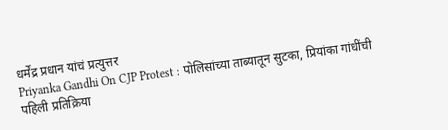धर्मेंद्र प्रधान यांचं प्रत्युत्तर
Priyanka Gandhi On CJP Protest : पोलिसांच्या ताब्यातून सुटका, प्रियांका गांधींची पहिली प्रतिक्रिया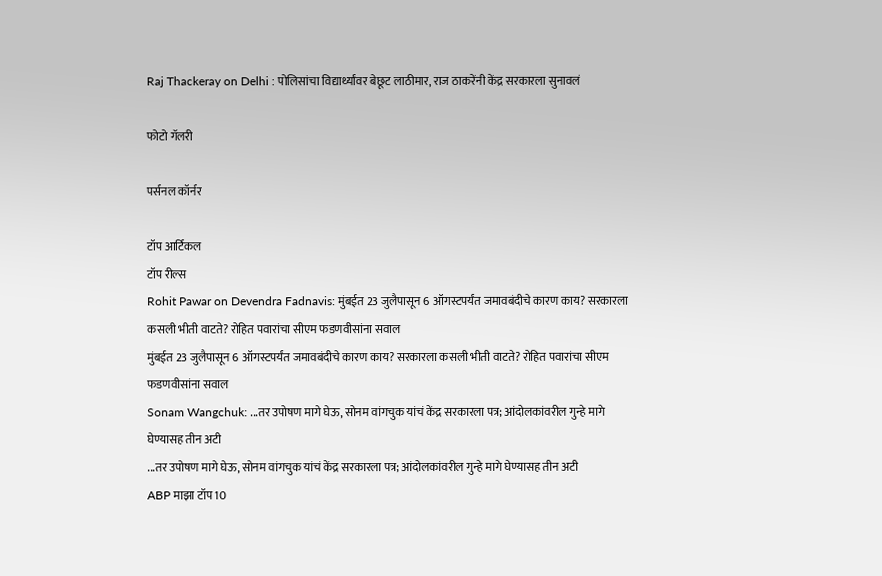Raj Thackeray on Delhi : पोलिसांचा विद्यार्थ्यांवर बेछूट लाठीमार, राज ठाकरेंनी केंद्र सरकारला सुनावलं

फोटो गॅलरी

पर्सनल कॉर्नर

टॉप आर्टिकल
टॉप रील्स
Rohit Pawar on Devendra Fadnavis: मुंबईत 23 जुलैपासून 6 ऑगस्टपर्यंत जमावबंदीचे कारण काय? सरकारला कसली भीती वाटते? रोहित पवारांचा सीएम फडणवीसांना सवाल
मुंबईत 23 जुलैपासून 6 ऑगस्टपर्यंत जमावबंदीचे कारण काय? सरकारला कसली भीती वाटते? रोहित पवारांचा सीएम फडणवीसांना सवाल
Sonam Wangchuk: ...तर उपोषण मागे घेऊ, सोनम वांगचुक यांचं केंद्र सरकारला पत्र; आंदोलकांवरील गुन्हे मागे घेण्यासह तीन अटी
...तर उपोषण मागे घेऊ, सोनम वांगचुक यांचं केंद्र सरकारला पत्र; आंदोलकांवरील गुन्हे मागे घेण्यासह तीन अटी
ABP माझा टॉप 10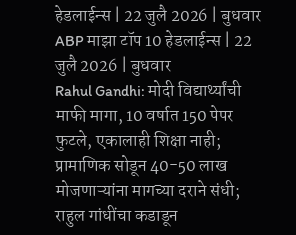हेडलाईन्स | 22 जुलै 2026 | बुधवार
ABP माझा टॉप 10 हेडलाईन्स | 22 जुलै 2026 | बुधवार
Rahul Gandhi: मोदी विद्यार्थ्यांची माफी मागा, 10 वर्षात 150 पेपर फुटले, एकालाही शिक्षा नाही; प्रामाणिक सोडून 40-50 लाख मोजणाऱ्यांना मागच्या दराने संधी; राहुल गांधींचा कडाडून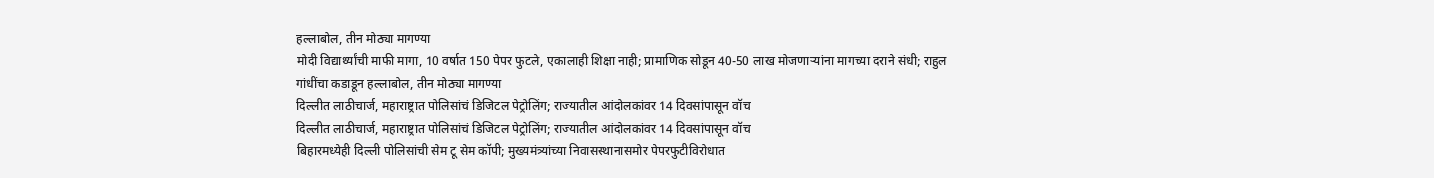हल्लाबोल, तीन मोठ्या मागण्या
मोदी विद्यार्थ्यांची माफी मागा, 10 वर्षात 150 पेपर फुटले, एकालाही शिक्षा नाही; प्रामाणिक सोडून 40-50 लाख मोजणाऱ्यांना मागच्या दराने संधी; राहुल गांधींचा कडाडून हल्लाबोल, तीन मोठ्या मागण्या
दिल्लीत लाठीचार्ज, महाराष्ट्रात पोलिसांचं डिजिटल पेट्रोलिंग; राज्यातील आंदोलकांवर 14 दिवसांपासून वॉच
दिल्लीत लाठीचार्ज, महाराष्ट्रात पोलिसांचं डिजिटल पेट्रोलिंग; राज्यातील आंदोलकांवर 14 दिवसांपासून वॉच
बिहारमध्येही दिल्ली पोलिसांची सेम टू सेम कॉपी; मुख्यमंत्र्यांच्या निवासस्थानासमोर पेपरफुटीविरोधात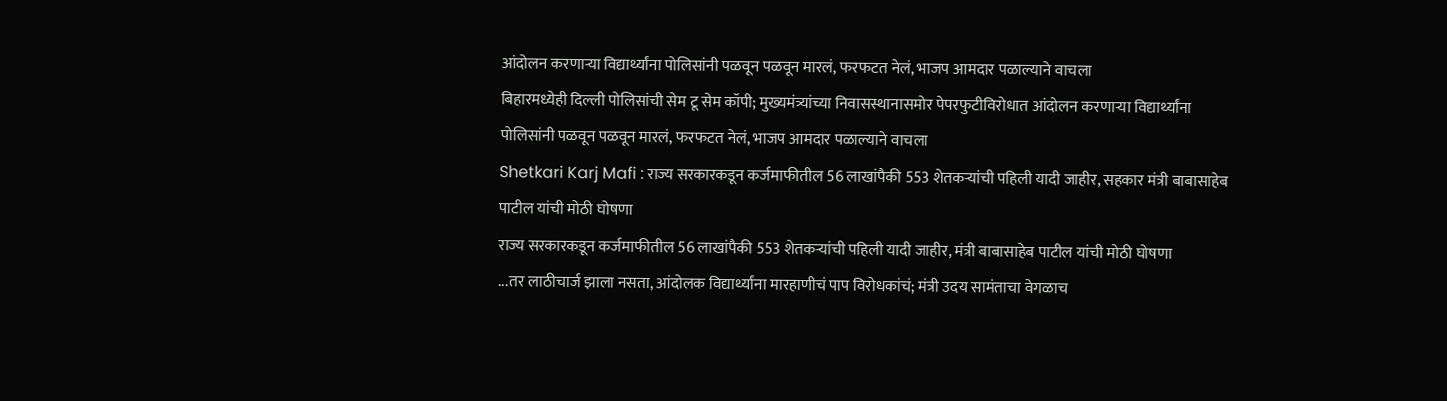आंदोलन करणाऱ्या विद्यार्थ्यांना पोलिसांनी पळवून पळवून मारलं, फरफटत नेलं, भाजप आमदार पळाल्याने वाचला
बिहारमध्येही दिल्ली पोलिसांची सेम टू सेम कॉपी; मुख्यमंत्र्यांच्या निवासस्थानासमोर पेपरफुटीविरोधात आंदोलन करणाऱ्या विद्यार्थ्यांना पोलिसांनी पळवून पळवून मारलं, फरफटत नेलं, भाजप आमदार पळाल्याने वाचला
Shetkari Karj Mafi : राज्य सरकारकडून कर्जमाफीतील 56 लाखांपैकी 553 शेतकऱ्यांची पहिली यादी जाहीर, सहकार मंत्री बाबासाहेब पाटील यांची मोठी घोषणा
राज्य सरकारकडून कर्जमाफीतील 56 लाखांपैकी 553 शेतकऱ्यांची पहिली यादी जाहीर, मंत्री बाबासाहेब पाटील यांची मोठी घोषणा
...तर लाठीचार्ज झाला नसता, आंदोलक विद्यार्थ्यांना मारहाणीचं पाप विरोधकांचं; मंत्री उदय सामंताचा वेगळाच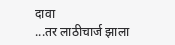दावा
...तर लाठीचार्ज झाला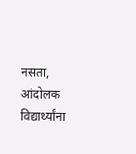नसता, आंदोलक विद्यार्थ्यांना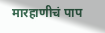मारहाणीचं पाप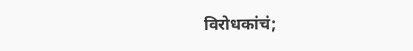विरोधकांचं;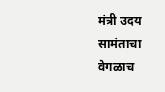मंत्री उदय सामंताचा वेगळाच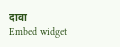दावा
Embed widget